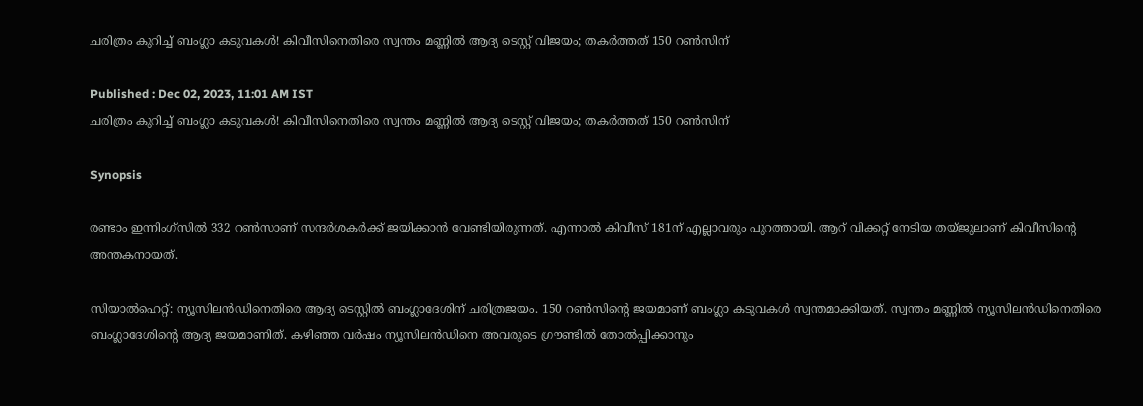ചരിത്രം കുറിച്ച് ബംഗ്ലാ കടുവകള്‍! കിവീസിനെതിരെ സ്വന്തം മണ്ണില്‍ ആദ്യ ടെസ്റ്റ് വിജയം; തകര്‍ത്തത് 150 റണ്‍സിന്

Published : Dec 02, 2023, 11:01 AM IST
ചരിത്രം കുറിച്ച് ബംഗ്ലാ കടുവകള്‍! കിവീസിനെതിരെ സ്വന്തം മണ്ണില്‍ ആദ്യ ടെസ്റ്റ് വിജയം; തകര്‍ത്തത് 150 റണ്‍സിന്

Synopsis

രണ്ടാം ഇന്നിംഗ്‌സില്‍ 332 റണ്‍സാണ് സന്ദര്‍ശകര്‍ക്ക് ജയിക്കാന്‍ വേണ്ടിയിരുന്നത്. എന്നാല്‍ കിവീസ് 181ന് എല്ലാവരും പുറത്തായി. ആറ് വിക്കറ്റ് നേടിയ തയ്ജുലാണ് കിവീസിന്റെ അന്തകനായത്.

സിയാല്‍ഹെറ്റ്: ന്യൂസിലന്‍ഡിനെതിരെ ആദ്യ ടെസ്റ്റില്‍ ബംഗ്ലാദേശിന് ചരിത്രജയം. 150 റണ്‍സിന്റെ ജയമാണ് ബംഗ്ലാ കടുവകള്‍ സ്വന്തമാക്കിയത്. സ്വന്തം മണ്ണില്‍ ന്യൂസിലന്‍ഡിനെതിരെ ബംഗ്ലാദേശിന്റെ ആദ്യ ജയമാണിത്. കഴിഞ്ഞ വര്‍ഷം ന്യൂസിലന്‍ഡിനെ അവരുടെ ഗ്രൗണ്ടില്‍ തോല്‍പ്പിക്കാനും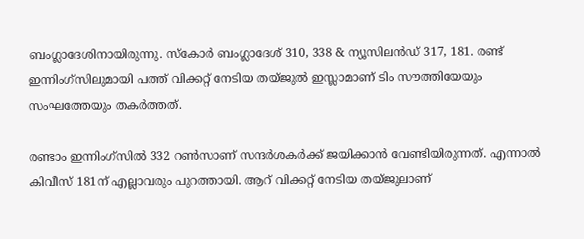ബംഗ്ലാദേശിനായിരുന്നു. സ്‌കോര്‍ ബംഗ്ലാദേശ് 310, 338 & ന്യൂസിലന്‍ഡ് 317, 181. രണ്ട് ഇന്നിംഗ്‌സിലുമായി പത്ത് വിക്കറ്റ് നേടിയ തയ്ജുല്‍ ഇസ്ലാമാണ് ടിം സൗത്തിയേയും സംഘത്തേയും തകര്‍ത്തത്.

രണ്ടാം ഇന്നിംഗ്‌സില്‍ 332 റണ്‍സാണ് സന്ദര്‍ശകര്‍ക്ക് ജയിക്കാന്‍ വേണ്ടിയിരുന്നത്. എന്നാല്‍ കിവീസ് 181ന് എല്ലാവരും പുറത്തായി. ആറ് വിക്കറ്റ് നേടിയ തയ്ജുലാണ്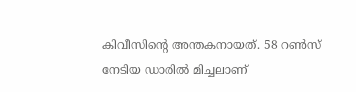കിവീസിന്റെ അന്തകനായത്. 58 റണ്‍സ് നേടിയ ഡാരില്‍ മിച്ചലാണ്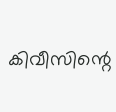കിവീസിന്റെ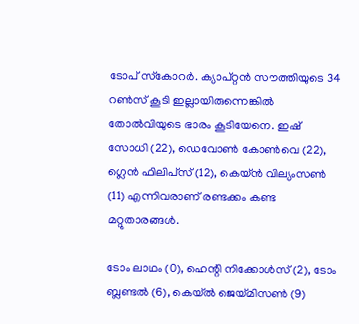ടോപ് സ്‌കോറര്‍. ക്യാപ്റ്റന്‍ സൗത്തിയുടെ 34 റണ്‍സ് കൂടി ഇല്ലായിരുന്നെങ്കില്‍ തോല്‍വിയുടെ ഭാരം കൂടിയേനെ. ഇഷ് സോധി (22), ഡെവോണ്‍ കോണ്‍വെ (22), ഗ്ലെന്‍ ഫിലിപ്‌സ് (12), കെയ്ന്‍ വില്യംസണ്‍ (11) എന്നിവരാണ് രണ്ടക്കം കണ്ട മറ്റുതാരങ്ങള്‍.

ടോം ലാഥം (0), ഹെന്റി നിക്കോള്‍സ് (2), ടോം ബ്ലണ്ടല്‍ (6), കെയ്ല്‍ ജെയ്മിസണ്‍ (9)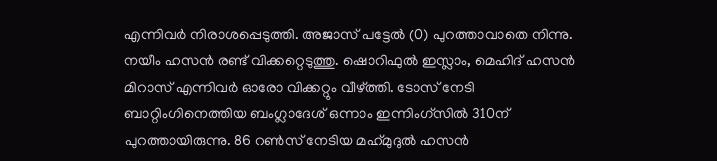എന്നിവര്‍ നിരാശപ്പെടുത്തി. അജാസ് പട്ടേല്‍ (0) പുറത്താവാതെ നിന്നു. നയീം ഹസന്‍ രണ്ട് വിക്കറ്റെടുത്തു. ഷൊറിഫുല്‍ ഇസ്ലാം, മെഹിദ് ഹസന്‍ മിറാസ് എന്നിവര്‍ ഓരോ വിക്കറ്റും വീഴ്ത്തി. ടോസ് നേടി ബാറ്റിംഗിനെത്തിയ ബംഗ്ലാദേശ് ഒന്നാം ഇന്നിംഗ്‌സില്‍ 310ന് പുറത്തായിരുന്നു. 86 റണ്‍സ് നേടിയ മഹ്‌മുദുല്‍ ഹസന്‍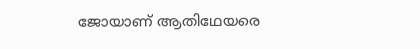ജോയാണ് ആതിഥേയരെ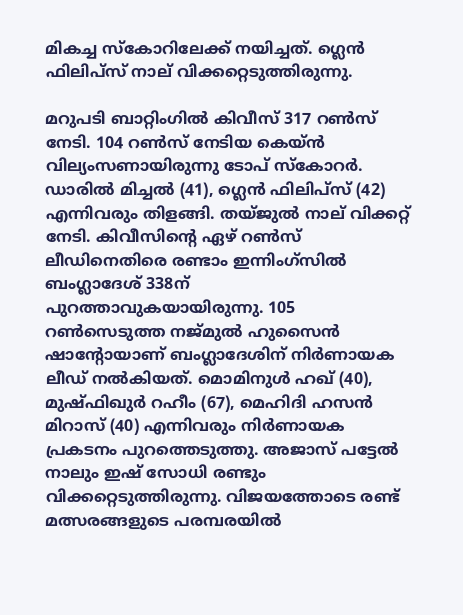മികച്ച സ്‌കോറിലേക്ക് നയിച്ചത്. ഗ്ലെന്‍ ഫിലിപ്‌സ് നാല് വിക്കറ്റെടുത്തിരുന്നു.

മറുപടി ബാറ്റിംഗില്‍ കിവീസ് 317 റണ്‍സ് നേടി. 104 റണ്‍സ് നേടിയ കെയ്ന്‍ വില്യംസണായിരുന്നു ടോപ് സ്‌കോറര്‍. ഡാരില്‍ മിച്ചല്‍ (41), ഗ്ലെന്‍ ഫിലിപ്‌സ് (42) എന്നിവരും തിളങ്ങി. തയ്ജുല്‍ നാല് വിക്കറ്റ് നേടി. കിവീസിന്റെ ഏഴ് റണ്‍സ് ലീഡിനെതിരെ രണ്ടാം ഇന്നിംഗ്‌സില്‍ ബംഗ്ലാദേശ് 338ന് പുറത്താവുകയായിരുന്നു. 105 റണ്‍സെടുത്ത നജ്മുല്‍ ഹുസൈന്‍ ഷാന്റോയാണ് ബംഗ്ലാദേശിന് നിര്‍ണായക ലീഡ് നല്‍കിയത്. മൊമിനുള്‍ ഹഖ് (40), മുഷ്ഫിഖുര്‍ റഹീം (67), മെഹിദി ഹസന്‍ മിറാസ് (40) എന്നിവരും നിര്‍ണായക പ്രകടനം പുറത്തെടുത്തു. അജാസ് പട്ടേല്‍ നാലും ഇഷ് സോധി രണ്ടും വിക്കറ്റെടുത്തിരുന്നു. വിജയത്തോടെ രണ്ട് മത്സരങ്ങളുടെ പരമ്പരയില്‍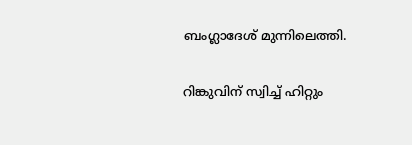ബംഗ്ലാദേശ് മുന്നിലെത്തി.

റിങ്കുവിന് സ്വിച്ച് ഹിറ്റും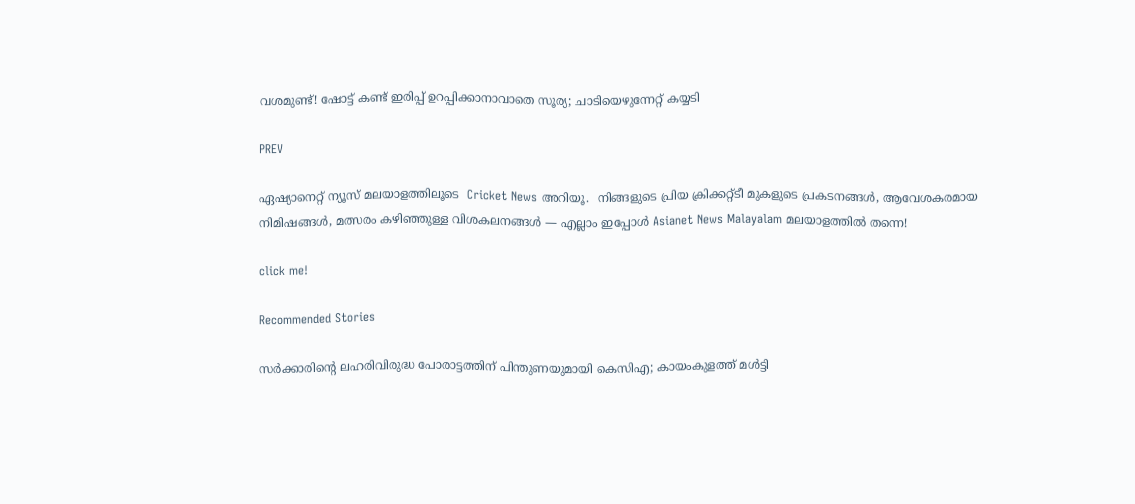വശമുണ്ട്! ഷോട്ട് കണ്ട് ഇരിപ്പ് ഉറപ്പിക്കാനാവാതെ സൂര്യ; ചാടിയെഴുന്നേറ്റ് കയ്യടി

PREV

ഏഷ്യാനെറ്റ് ന്യൂസ് മലയാളത്തിലൂടെ  Cricket News അറിയൂ.  നിങ്ങളുടെ പ്രിയ ക്രിക്കറ്റ്ടീ മുകളുടെ പ്രകടനങ്ങൾ, ആവേശകരമായ നിമിഷങ്ങൾ, മത്സരം കഴിഞ്ഞുള്ള വിശകലനങ്ങൾ — എല്ലാം ഇപ്പോൾ Asianet News Malayalam മലയാളത്തിൽ തന്നെ!

click me!

Recommended Stories

സര്‍ക്കാരിന്‍റെ ലഹരിവിരുദ്ധ പോരാട്ടത്തിന് പിന്തുണയുമായി കെസിഎ; കായംകുളത്ത് മൾട്ടി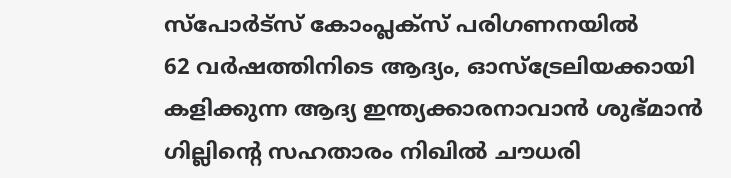സ്പോർട്സ് കോംപ്ലക്സ് പരിഗണനയില്‍
62 വര്‍ഷത്തിനിടെ ആദ്യം, ഓസ്ട്രേലിയക്കായി കളിക്കുന്ന ആദ്യ ഇന്ത്യക്കാരനാവാൻ ശുഭ്മാൻ ഗില്ലിന്‍റെ സഹതാരം നിഖില്‍ ചൗധരി